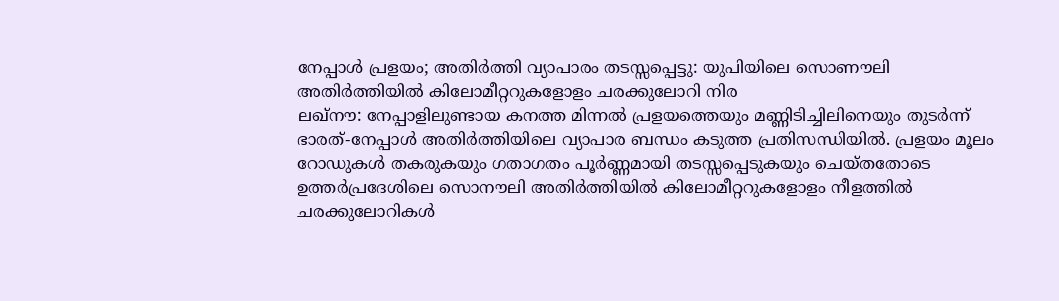നേപ്പാൾ പ്രളയം; അതിർത്തി വ്യാപാരം തടസ്സപ്പെട്ടു: യുപിയിലെ സൊണൗലി അതിർത്തിയിൽ കിലോമീറ്ററുകളോളം ചരക്കുലോറി നിര
ലഖ്നൗ: നേപ്പാളിലുണ്ടായ കനത്ത മിന്നൽ പ്രളയത്തെയും മണ്ണിടിച്ചിലിനെയും തുടർന്ന് ഭാരത്-നേപ്പാൾ അതിർത്തിയിലെ വ്യാപാര ബന്ധം കടുത്ത പ്രതിസന്ധിയിൽ. പ്രളയം മൂലം റോഡുകൾ തകരുകയും ഗതാഗതം പൂർണ്ണമായി തടസ്സപ്പെടുകയും ചെയ്തതോടെ ഉത്തർപ്രദേശിലെ സൊനൗലി അതിർത്തിയിൽ കിലോമീറ്ററുകളോളം നീളത്തിൽ ചരക്കുലോറികൾ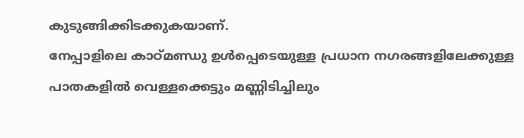കുടുങ്ങിക്കിടക്കുകയാണ്.
നേപ്പാളിലെ കാഠ്മണ്ഡു ഉൾപ്പെടെയുള്ള പ്രധാന നഗരങ്ങളിലേക്കുള്ള പാതകളിൽ വെള്ളക്കെട്ടും മണ്ണിടിച്ചിലും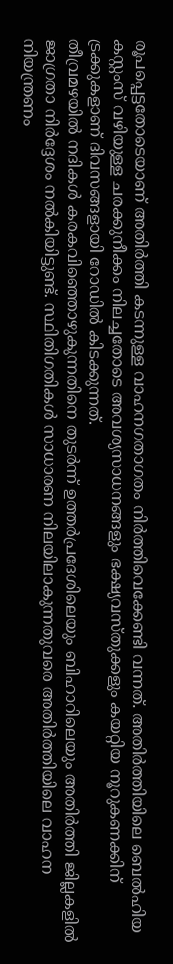രൂപപ്പെട്ടതോടെയാണ് അതിർത്തി കടന്നുള്ള വാഹനഗതാഗതം നിർത്തിവെക്കേണ്ടി വന്നത്. അതിർത്തിയിലെ ബെൽഹിയ കസ്റ്റംസ് വഴിയുള്ള ചരക്കുനീക്കം നിലച്ചതോടെ അവശ്യസാധനങ്ങളും ഭക്ഷ്യവസ്തുക്കളും കയറ്റിയ നൂറുകണക്കിന് ട്രക്കുകളാണ് ദിവസങ്ങളായി റോഡിൽ കിടക്കുന്നത്.
തീവ്രമഴയിൽ നദികൾ കരകവിഞ്ഞൊഴുകുന്നതിനെ തുടർന്ന് ഉത്തർപ്രദേശിലെയും ബിഹാറിലെയും അതിർത്തി ജില്ലകളിൽ ജാഗ്രതാ നിർദ്ദേശം നൽകിയിട്ടുണ്ട്. സ്ഥിതിഗതികൾ സാധാരണ നിലയിലാകുന്നതുവരെ അതിർത്തിയിലെ വാഹന നിയന്ത്രണം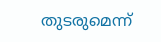തുടരുമെന്ന്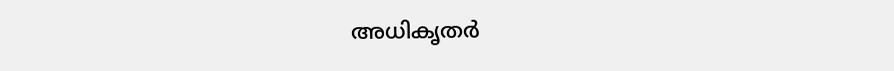അധികൃതർ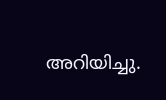അറിയിച്ചു.